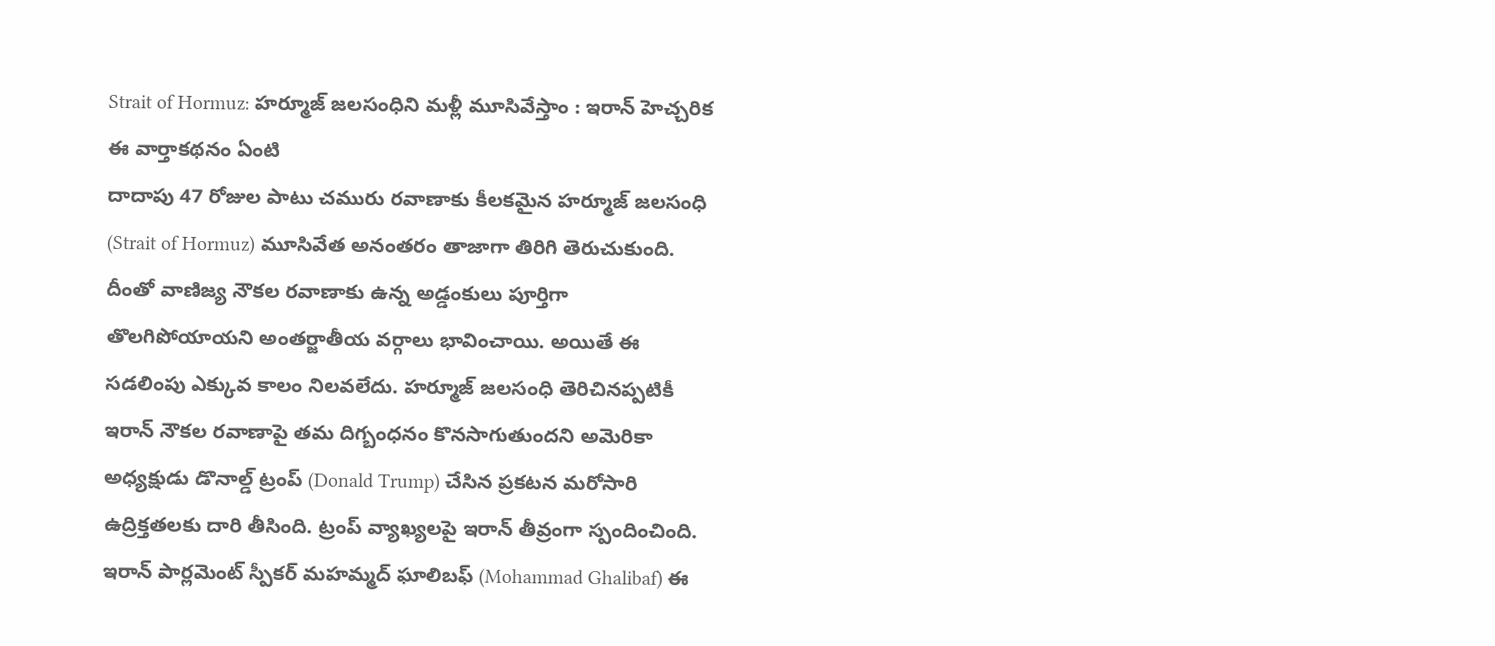Strait of Hormuz: హర్మూజ్ జలసంధిని మళ్లీ మూసివేస్తాం : ఇరాన్ హెచ్చరిక
ఈ వార్తాకథనం ఏంటి
దాదాపు 47 రోజుల పాటు చమురు రవాణాకు కీలకమైన హర్మూజ్ జలసంధి (Strait of Hormuz) మూసివేత అనంతరం తాజాగా తిరిగి తెరుచుకుంది. దీంతో వాణిజ్య నౌకల రవాణాకు ఉన్న అడ్డంకులు పూర్తిగా తొలగిపోయాయని అంతర్జాతీయ వర్గాలు భావించాయి. అయితే ఈ సడలింపు ఎక్కువ కాలం నిలవలేదు. హర్మూజ్ జలసంధి తెరిచినప్పటికీ ఇరాన్ నౌకల రవాణాపై తమ దిగ్బంధనం కొనసాగుతుందని అమెరికా అధ్యక్షుడు డొనాల్డ్ ట్రంప్ (Donald Trump) చేసిన ప్రకటన మరోసారి ఉద్రిక్తతలకు దారి తీసింది. ట్రంప్ వ్యాఖ్యలపై ఇరాన్ తీవ్రంగా స్పందించింది. ఇరాన్ పార్లమెంట్ స్పీకర్ మహమ్మద్ ఘాలిబఫ్ (Mohammad Ghalibaf) ఈ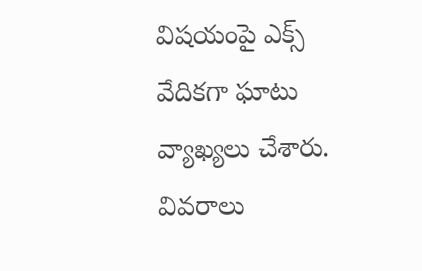విషయంపై ఎక్స్ వేదికగా ఘాటు వ్యాఖ్యలు చేశారు.
వివరాలు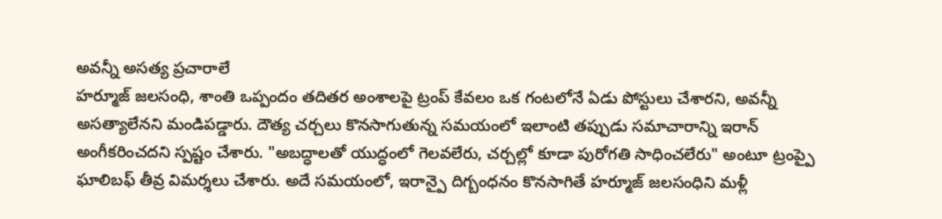అవన్నీ అసత్య ప్రచారాలే
హర్మూజ్ జలసంధి, శాంతి ఒప్పందం తదితర అంశాలపై ట్రంప్ కేవలం ఒక గంటలోనే ఏడు పోస్టులు చేశారని, అవన్నీ అసత్యాలేనని మండిపడ్డారు. దౌత్య చర్చలు కొనసాగుతున్న సమయంలో ఇలాంటి తప్పుడు సమాచారాన్ని ఇరాన్ అంగీకరించదని స్పష్టం చేశారు. "అబద్ధాలతో యుద్ధంలో గెలవలేరు, చర్చల్లో కూడా పురోగతి సాధించలేరు" అంటూ ట్రంప్పై ఘాలిబఫ్ తీవ్ర విమర్శలు చేశారు. అదే సమయంలో, ఇరాన్పై దిగ్బంధనం కొనసాగితే హర్మూజ్ జలసంధిని మళ్లీ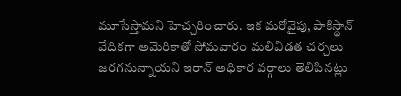మూసేస్తామని హెచ్చరించారు. ఇక మరోవైపు, పాకిస్థాన్ వేదికగా అమెరికాతో సోమవారం మలివిడత చర్చలు జరగనున్నాయని ఇరాన్ అధికార వర్గాలు తెలిపినట్లు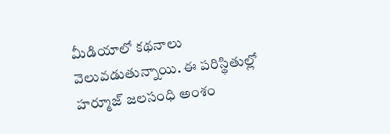మీడియాలో కథనాలు వెలువడుతున్నాయి. ఈ పరిస్థితుల్లో హర్మూజ్ జలసంధి అంశం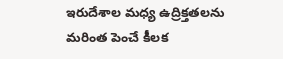ఇరుదేశాల మధ్య ఉద్రిక్తతలను మరింత పెంచే కీలక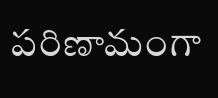పరిణామంగా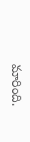మారింది.